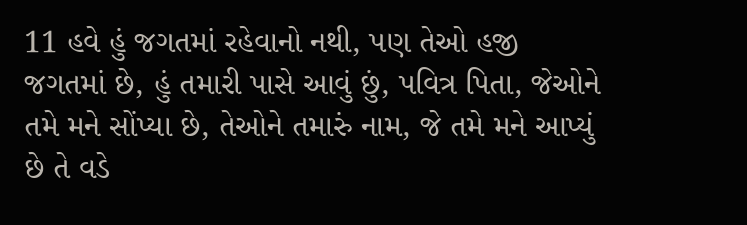11 હવે હું જગતમાં રહેવાનો નથી, પણ તેઓ હજી જગતમાં છે, હું તમારી પાસે આવું છું, પવિત્ર પિતા, જેઓને તમે મને સોંપ્યા છે, તેઓને તમારું નામ, જે તમે મને આપ્યું છે તે વડે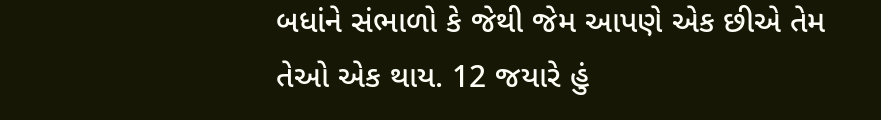બધાંને સંભાળો કે જેથી જેમ આપણે એક છીએ તેમ તેઓ એક થાય. 12 જયારે હું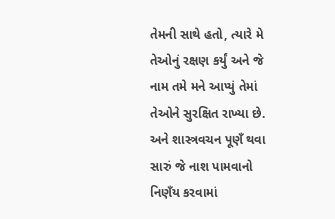તેમની સાથે હતો, ત્યારે મે તેઓનું રક્ષણ કર્યું અને જે નામ તમે મને આપ્યું તેમાં તેઓને સુરક્ષિત રાખ્યા છે. અને શાસ્ત્રવચન પૂણઁ થવા સારું જે નાશ પામવાનો નિણઁય કરવામાં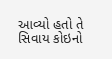આવ્યો હતો તે સિવાય કોઇનો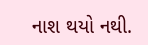નાશ થયો નથી.